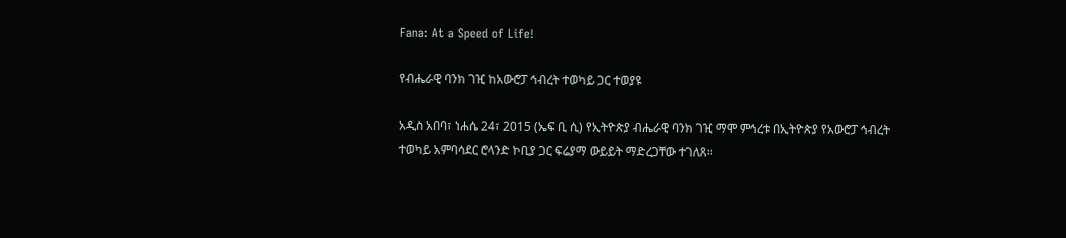Fana: At a Speed of Life!

የብሔራዊ ባንክ ገዢ ከአውሮፓ ኅብረት ተወካይ ጋር ተወያዩ

አዲስ አበባ፣ ነሐሴ 24፣ 2015 (ኤፍ ቢ ሲ) የኢትዮጵያ ብሔራዊ ባንክ ገዢ ማሞ ምኅረቱ በኢትዮጵያ የአውሮፓ ኅብረት ተወካይ አምባሳደር ሮላንድ ኮቢያ ጋር ፍሬያማ ውይይት ማድረጋቸው ተገለጸ፡፡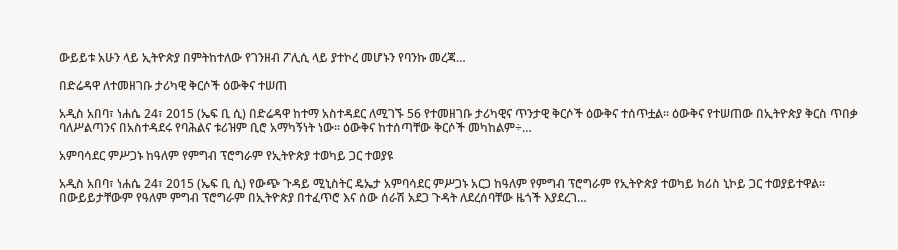ውይይቱ አሁን ላይ ኢትዮጵያ በምትከተለው የገንዘብ ፖሊሲ ላይ ያተኮረ መሆኑን የባንኩ መረጃ…

በድሬዳዋ ለተመዘገቡ ታሪካዊ ቅርሶች ዕውቅና ተሠጠ

አዲስ አበባ፣ ነሐሴ 24፣ 2015 (ኤፍ ቢ ሲ) በድሬዳዋ ከተማ አስተዳደር ለሚገኙ 56 የተመዘገቡ ታሪካዊና ጥንታዊ ቅርሶች ዕውቅና ተሰጥቷል፡፡ ዕውቅና የተሠጠው በኢትዮጵያ ቅርስ ጥበቃ ባለሥልጣንና በአስተዳደሩ የባሕልና ቱሪዝም ቢሮ አማካኝነት ነው፡፡ ዕውቅና ከተሰጣቸው ቅርሶች መካከልም÷…

አምባሳደር ምሥጋኑ ከዓለም የምግብ ፕሮግራም የኢትዮጵያ ተወካይ ጋር ተወያዩ

አዲስ አበባ፣ ነሐሴ 24፣ 2015 (ኤፍ ቢ ሲ) የውጭ ጉዳይ ሚኒስትር ዴኤታ አምባሳደር ምሥጋኑ አርጋ ከዓለም የምግብ ፕሮግራም የኢትዮጵያ ተወካይ ክሪስ ኒኮይ ጋር ተወያይተዋል፡፡ በውይይታቸውም የዓለም ምግብ ፕሮግራም በኢትዮጵያ በተፈጥሮ እና ሰው ሰራሽ አደጋ ጉዳት ለደረሰባቸው ዜጎች እያደረገ…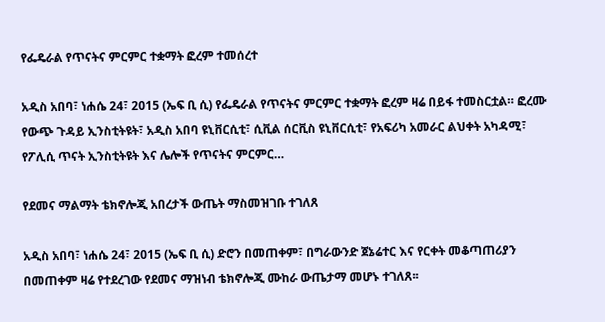የፌዴራል የጥናትና ምርምር ተቋማት ፎረም ተመሰረተ

አዲስ አበባ፣ ነሐሴ 24፣ 2015 (ኤፍ ቢ ሲ) የፌዴራል የጥናትና ምርምር ተቋማት ፎረም ዛሬ በይፋ ተመስርቷል። ፎረሙ የውጭ ጉዳይ ኢንስቲትዩት፣ አዲስ አበባ ዩኒቨርሲቲ፣ ሲቪል ሰርቪስ ዩኒቨርሲቲ፣ የአፍሪካ አመራር ልህቀት አካዳሚ፣ የፖሊሲ ጥናት ኢንስቲትዩት እና ሌሎች የጥናትና ምርምር…

የደመና ማልማት ቴክኖሎጂ አበረታች ውጤት ማስመዝገቡ ተገለጸ

አዲስ አበባ፣ ነሐሴ 24፣ 2015 (ኤፍ ቢ ሲ) ድሮን በመጠቀም፣ በግራውንድ ጀኔሬተር እና የርቀት መቆጣጠሪያን በመጠቀም ዛሬ የተደረገው የደመና ማዝነብ ቴክኖሎጂ ሙከራ ውጤታማ መሆኑ ተገለጸ፡፡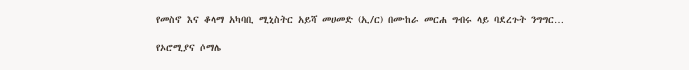የመስኖ እና ቆላማ አካባቢ ሚኒስትር አይሻ መሀመድ (ኢ/ር) በሙከራ መርሐ ግብሩ ላይ ባደረጉት ንግግር…

የኦሮሚያና ሶማሌ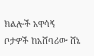ክልሎች አዋሳኝ ቦታዎች ከአሸባሪው ሸኔ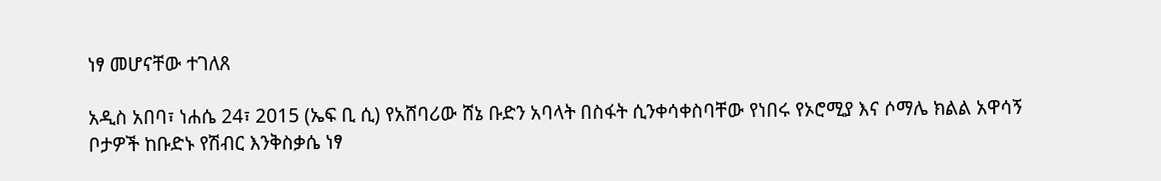ነፃ መሆናቸው ተገለጸ

አዲስ አበባ፣ ነሐሴ 24፣ 2015 (ኤፍ ቢ ሲ) የአሸባሪው ሸኔ ቡድን አባላት በስፋት ሲንቀሳቀስባቸው የነበሩ የኦሮሚያ እና ሶማሌ ክልል አዋሳኝ ቦታዎች ከቡድኑ የሽብር እንቅስቃሴ ነፃ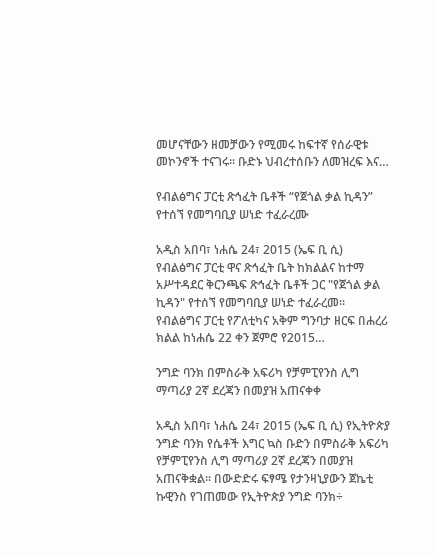መሆናቸውን ዘመቻውን የሚመሩ ከፍተኛ የሰራዊቱ መኮንኖች ተናገሩ፡፡ ቡድኑ ህብረተሰቡን ለመዝረፍ እና…

የብልፅግና ፓርቲ ጽኅፈት ቤቶች “የጀጎል ቃል ኪዳን” የተሰኘ የመግባቢያ ሠነድ ተፈራረሙ

አዲስ አበባ፣ ነሐሴ 24፣ 2015 (ኤፍ ቢ ሲ) የብልፅግና ፓርቲ ዋና ጽኅፈት ቤት ከክልልና ከተማ አሥተዳደር ቅርንጫፍ ጽኅፈት ቤቶች ጋር "የጀጎል ቃል ኪዳን" የተሰኘ የመግባቢያ ሠነድ ተፈራረመ፡፡ የብልፅግና ፓርቲ የፖለቲካና አቅም ግንባታ ዘርፍ በሐረሪ ክልል ከነሐሴ 22 ቀን ጀምሮ የ2015…

ንግድ ባንክ በምስራቅ አፍሪካ የቻምፒየንስ ሊግ ማጣሪያ 2ኛ ደረጃን በመያዝ አጠናቀቀ

አዲስ አበባ፣ ነሐሴ 24፣ 2015 (ኤፍ ቢ ሲ) የኢትዮጵያ ንግድ ባንክ የሴቶች እግር ኳስ ቡድን በምስራቅ አፍሪካ የቻምፒየንስ ሊግ ማጣሪያ 2ኛ ደረጃን በመያዝ አጠናቅቋል፡፡ በውድድሩ ፍፃሜ የታንዛኒያውን ጀኬቲ ኩዊንስ የገጠመው የኢትዮጵያ ንግድ ባንክ÷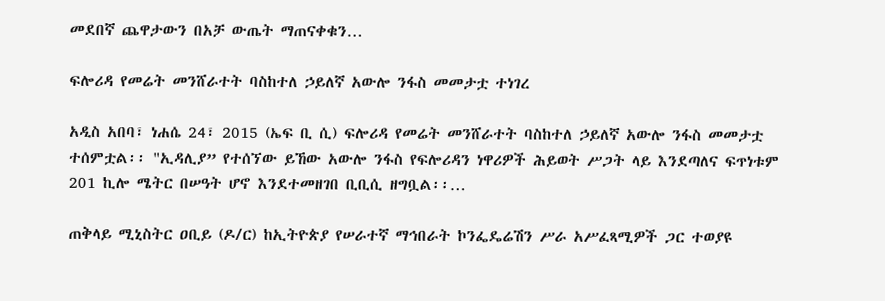መደበኛ ጨዋታውን በአቻ ውጤት ማጠናቀቁን…

ፍሎሪዳ የመሬት መንሸራተት ባስከተለ ኃይለኛ አውሎ ንፋስ መመታቷ ተነገረ

አዲስ አበባ፣ ነሐሴ 24፣ 2015 (ኤፍ ቢ ሲ) ፍሎሪዳ የመሬት መንሸራተት ባስከተለ ኃይለኛ አውሎ ንፋስ መመታቷ ተሰምቷል፡፡ "ኢዳሊያ” የተሰኘው ይኸው አውሎ ንፋስ የፍሎሪዳን ነዋሪዎች ሕይወት ሥጋት ላይ እንደጣለና ፍጥነቱም 201 ኪሎ ሜትር በሠዓት ሆኖ እንደተመዘገበ ቢቢሲ ዘግቧል፡፡…

ጠቅላይ ሚኒስትር ዐቢይ (ዶ/ር) ከኢትዮጵያ የሠራተኛ ማኅበራት ኮንፌዴሬሽን ሥራ አሥፈጻሚዎች ጋር ተወያዩ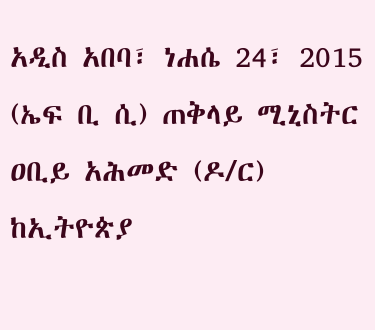አዲስ አበባ፣ ነሐሴ 24፣ 2015 (ኤፍ ቢ ሲ) ጠቅላይ ሚኒስትር ዐቢይ አሕመድ (ዶ/ር) ከኢትዮጵያ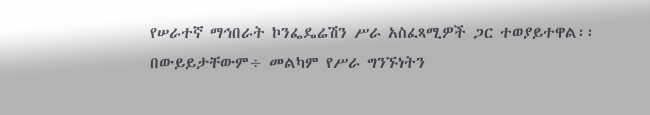የሠራተኛ ማኅበራት ኮንፌዴሬሽን ሥራ አስፈጻሚዎች ጋር ተወያይተዋል፡፡ በውይይታቸውም÷ መልካም የሥራ ግንኙነትን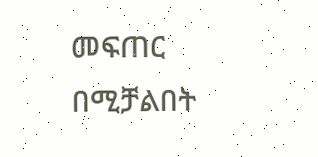መፍጠር በሚቻልበት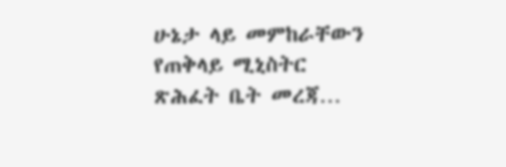ሁኔታ ላይ መምከራቸውን የጠቅላይ ሚኒስትር ጽሕፈት ቤት መረጃ…